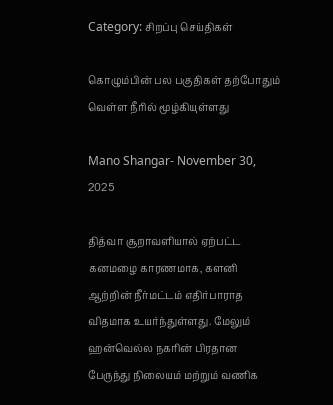Category: சிறப்பு செய்திகள்

கொழும்பின் பல பகுதிகள் தற்போதும் வெள்ள நீரில் மூழ்கியுள்ளது

Mano Shangar- November 30, 2025

தித்வா சூறாவளியால் ஏற்பட்ட கனமழை காரணமாக, களனி ஆற்றின் நீர்மட்டம் எதிர்பாராத விதமாக உயர்ந்துள்ளது. மேலும் ஹன்வெல்ல நகரின் பிரதான பேருந்து நிலையம் மற்றும் வணிக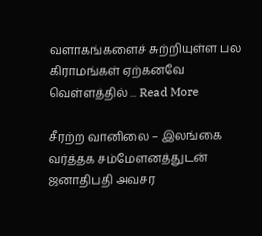வளாகங்களைச் சுற்றியுள்ள பல கிராமங்கள் ஏற்கனவே வெள்ளத்தில் ... Read More

சீரற்ற வானிலை – இலங்கை வர்த்தக சம்மேளனத்துடன் ஜனாதிபதி அவசர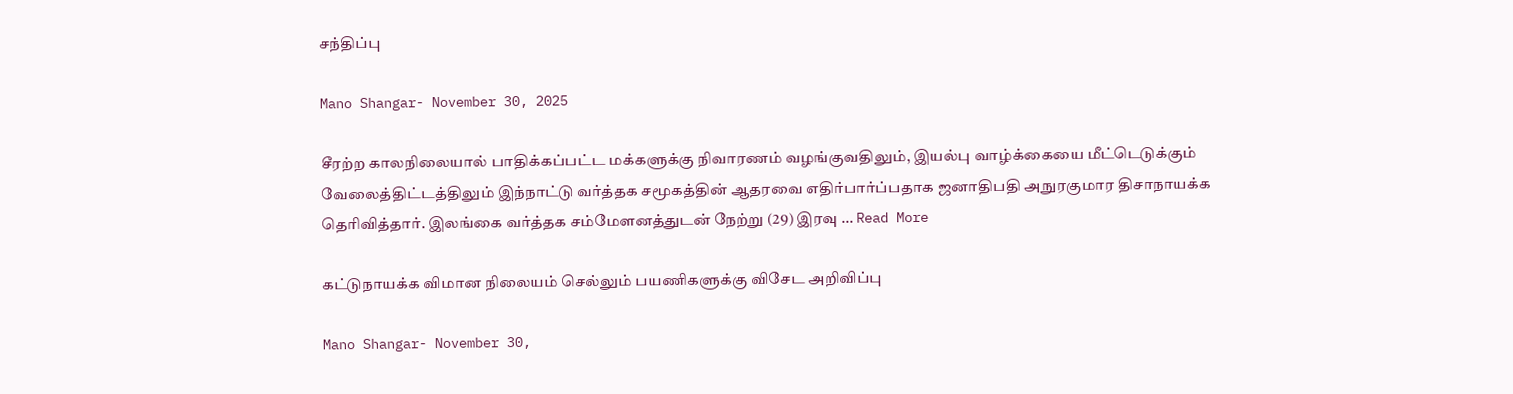சந்திப்பு

Mano Shangar- November 30, 2025

சீரற்ற காலநிலையால் பாதிக்கப்பட்ட மக்களுக்கு நிவாரணம் வழங்குவதிலும், இயல்பு வாழ்க்கையை மீட்டெடுக்கும் வேலைத்திட்டத்திலும் இந்நாட்டு வர்த்தக சமூகத்தின் ஆதரவை எதிர்பார்ப்பதாக ஜனாதிபதி அநுரகுமார திசாநாயக்க தெரிவித்தார். இலங்கை வர்த்தக சம்மேளனத்துடன் நேற்று (29) இரவு ... Read More

கட்டுநாயக்க விமான நிலையம் செல்லும் பயணிகளுக்கு விசேட அறிவிப்பு

Mano Shangar- November 30,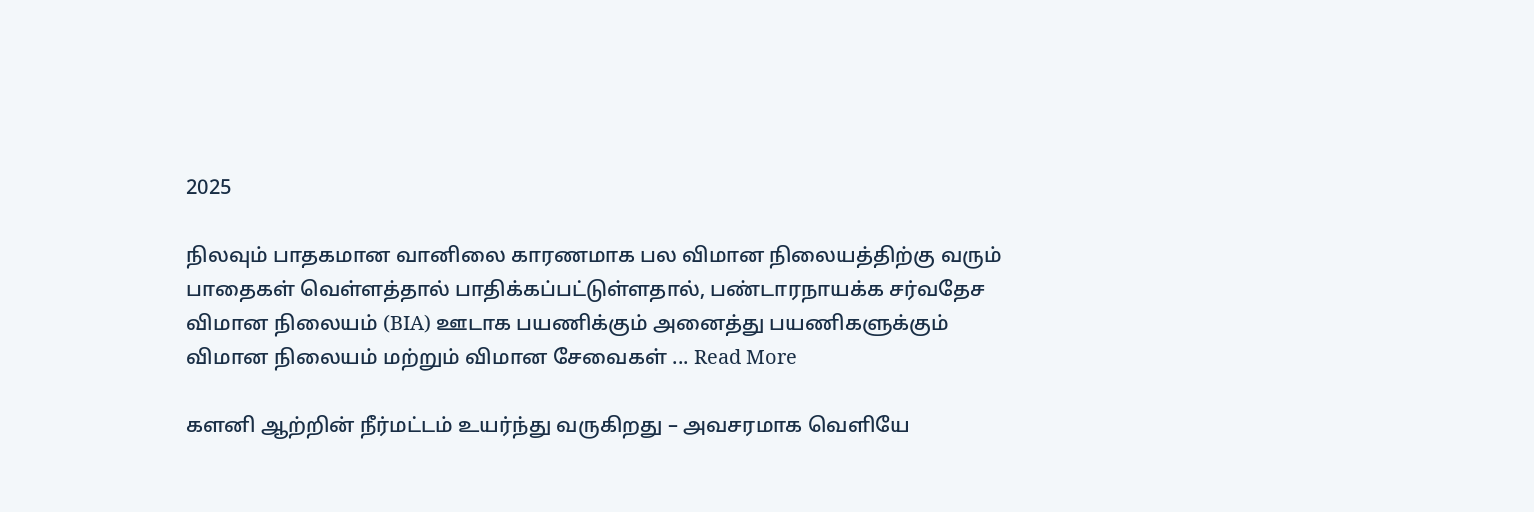2025

நிலவும் பாதகமான வானிலை காரணமாக பல விமான நிலையத்திற்கு வரும் பாதைகள் வெள்ளத்தால் பாதிக்கப்பட்டுள்ளதால், பண்டாரநாயக்க சர்வதேச விமான நிலையம் (BIA) ஊடாக பயணிக்கும் அனைத்து பயணிகளுக்கும் விமான நிலையம் மற்றும் விமான சேவைகள் ... Read More

களனி ஆற்றின் நீர்மட்டம் உயர்ந்து வருகிறது – அவசரமாக வெளியே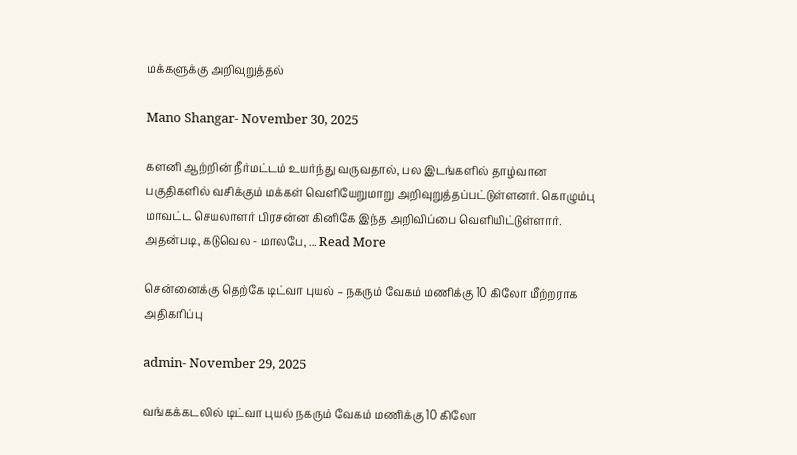மக்களுக்கு அறிவுறுத்தல்

Mano Shangar- November 30, 2025

களனி ஆற்றின் நீர்மட்டம் உயர்ந்து வருவதால், பல இடங்களில் தாழ்வான பகுதிகளில் வசிக்கும் மக்கள் வெளியேறுமாறு அறிவுறுத்தப்பட்டுள்ளனர். கொழும்பு மாவட்ட செயலாளர் பிரசன்ன கினிகே இந்த அறிவிப்பை வெளியிட்டுள்ளார். அதன்படி, கடுவெல - மாலபே, ... Read More

சென்னைக்கு தெற்கே டிட்வா புயல் – நகரும் வேகம் மணிக்கு 10 கிலோ மீற்றராக அதிகரிப்பு

admin- November 29, 2025

வங்கக்கடலில் டிட்வா புயல் நகரும் வேகம் மணிக்கு 10 கிலோ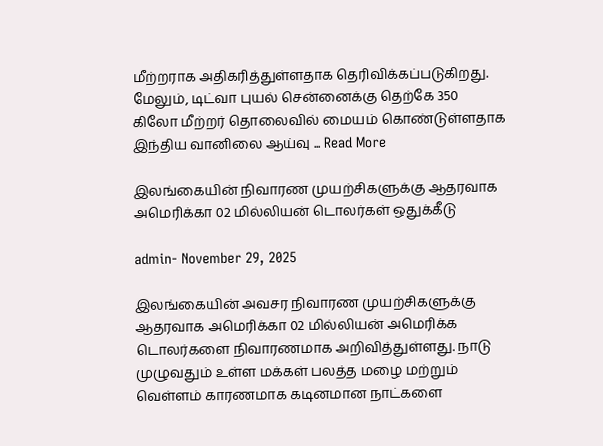மீற்றராக அதிகரித்துள்ளதாக தெரிவிக்கப்படுகிறது. மேலும், டிட்வா புயல் சென்னைக்கு தெற்கே 350 கிலோ மீற்றர் தொலைவில் மையம் கொண்டுள்ளதாக இந்திய வானிலை ஆய்வு ... Read More

இலங்கையின் நிவாரண முயற்சிகளுக்கு ஆதரவாக அமெரிக்கா 02 மில்லியன் டொலர்கள் ஒதுக்கீடு

admin- November 29, 2025

இலங்கையின் அவசர நிவாரண முயற்சிகளுக்கு ஆதரவாக அமெரிக்கா 02 மில்லியன் அமெரிக்க டொலர்களை நிவாரணமாக அறிவித்துள்ளது. நாடு முழுவதும் உள்ள மக்கள் பலத்த மழை மற்றும் வெள்ளம் காரணமாக கடினமான நாட்களை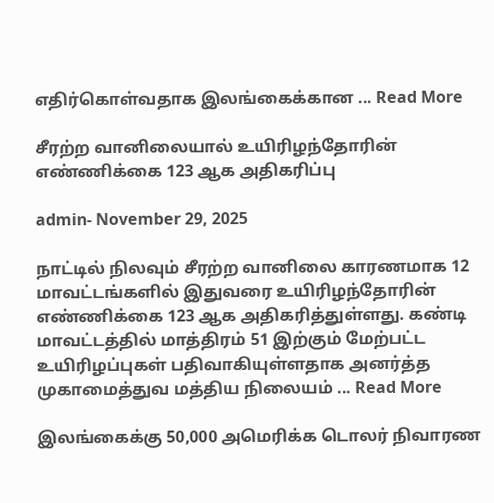எதிர்கொள்வதாக இலங்கைக்கான ... Read More

சீரற்ற வானிலையால் உயிரிழந்தோரின் எண்ணிக்கை 123 ஆக அதிகரிப்பு

admin- November 29, 2025

நாட்டில் நிலவும் சீரற்ற வானிலை காரணமாக 12 மாவட்டங்களில் இதுவரை உயிரிழந்தோரின் எண்ணிக்கை 123 ஆக அதிகரித்துள்ளது. கண்டி மாவட்டத்தில் மாத்திரம் 51 இற்கும் மேற்பட்ட உயிரிழப்புகள் பதிவாகியுள்ளதாக அனர்த்த முகாமைத்துவ மத்திய நிலையம் ... Read More

இலங்கைக்கு 50,000 அமெரிக்க டொலர் நிவாரண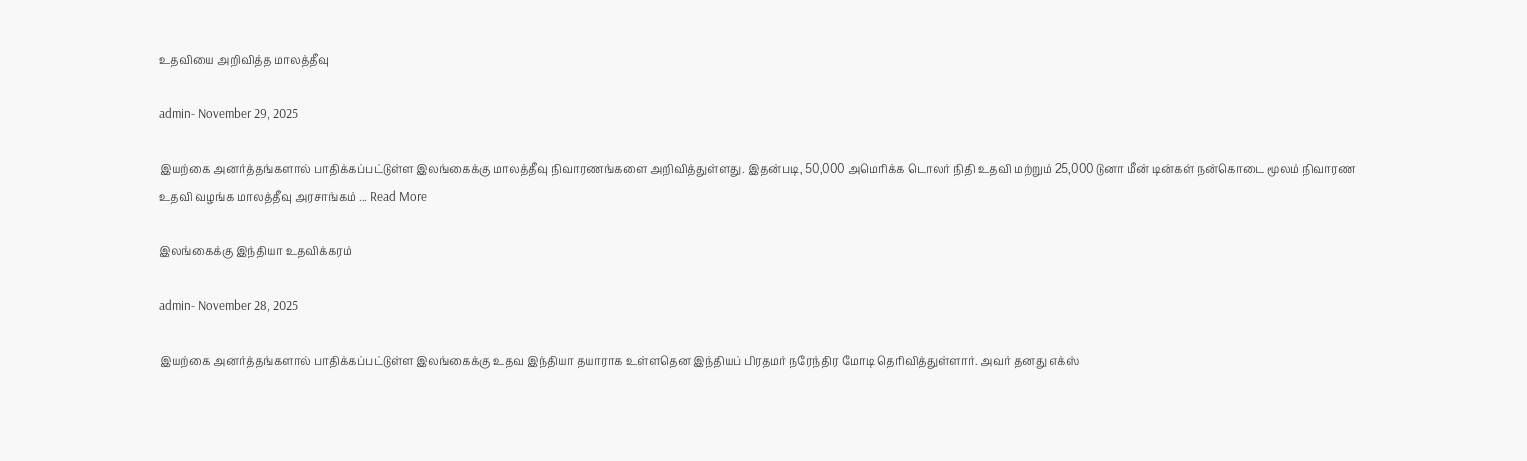உதவியை அறிவித்த மாலத்தீவு

admin- November 29, 2025

இயற்கை அனர்த்தங்களால் பாதிக்கப்பட்டுள்ள இலங்கைக்கு மாலத்தீவு நிவாரணங்களை அறிவித்துள்ளது. இதன்படி, 50,000 அமெரிக்க டொலர் நிதி உதவி மற்றும் 25,000 டுனா மீன் டின்கள் நன்கொடை மூலம் நிவாரண உதவி வழங்க மாலத்தீவு அரசாங்கம் ... Read More

இலங்கைக்கு இந்தியா உதவிக்கரம்

admin- November 28, 2025

இயற்கை அனர்த்தங்களால் பாதிக்கப்பட்டுள்ள இலங்கைக்கு உதவ இந்தியா தயாராக உள்ளதென இந்தியப் பிரதமர் நரேந்திர மோடி தெரிவித்துள்ளார். அவர் தனது எக்ஸ்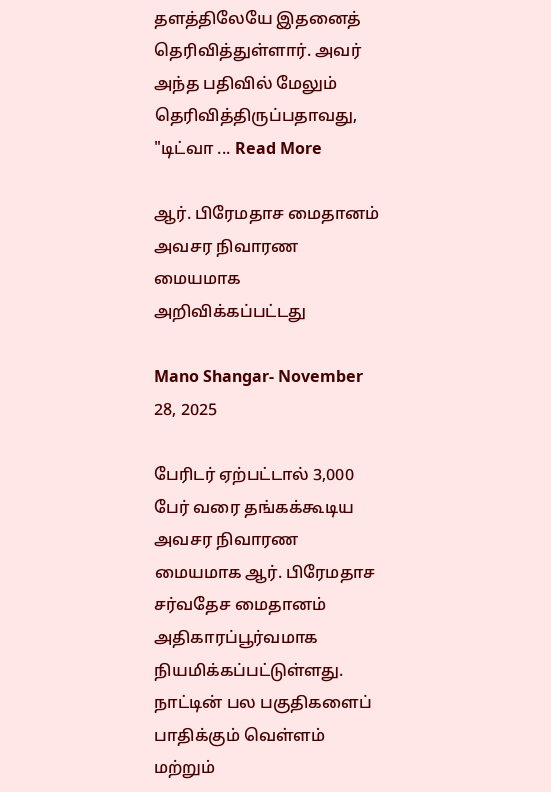தளத்திலேயே இதனைத் தெரிவித்துள்ளார். அவர் அந்த பதிவில் மேலும் தெரிவித்திருப்பதாவது, "டிட்வா ... Read More

ஆர். பிரேமதாச மைதானம் அவசர நிவாரண மையமாக அறிவிக்கப்பட்டது

Mano Shangar- November 28, 2025

பேரிடர் ஏற்பட்டால் 3,000 பேர் வரை தங்கக்கூடிய அவசர நிவாரண மையமாக ஆர். பிரேமதாச சர்வதேச மைதானம் அதிகாரப்பூர்வமாக நியமிக்கப்பட்டுள்ளது. நாட்டின் பல பகுதிகளைப் பாதிக்கும் வெள்ளம் மற்றும்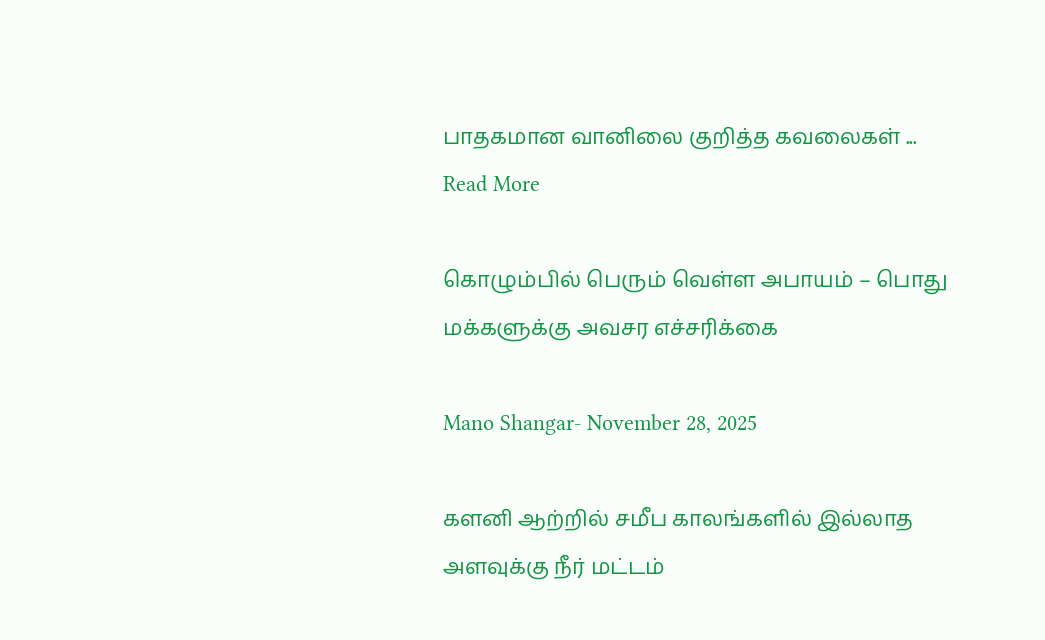பாதகமான வானிலை குறித்த கவலைகள் ... Read More

கொழும்பில் பெரும் வெள்ள அபாயம் – பொது மக்களுக்கு அவசர எச்சரிக்கை

Mano Shangar- November 28, 2025

களனி ஆற்றில் சமீப காலங்களில் இல்லாத அளவுக்கு நீர் மட்டம்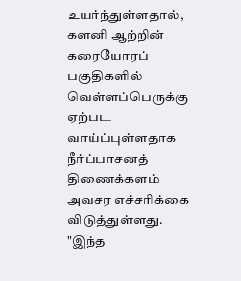உயர்ந்துள்ளதால், களனி ஆற்றின் கரையோரப் பகுதிகளில் வெள்ளப்பெருக்கு ஏற்பட வாய்ப்புள்ளதாக நீர்ப்பாசனத் திணைக்களம் அவசர எச்சரிக்கை விடுத்துள்ளது. "இந்த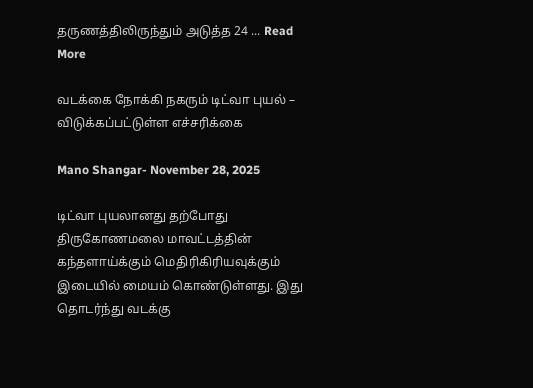தருணத்திலிருந்தும் அடுத்த 24 ... Read More

வடக்கை நோக்கி நகரும் டிட்வா புயல் – விடுக்கப்பட்டுள்ள எச்சரிக்கை

Mano Shangar- November 28, 2025

டிட்வா புயலானது தற்போது திருகோணமலை மாவட்டத்தின் கந்தளாய்க்கும் மெதிரிகிரியவுக்கும் இடையில் மையம் கொண்டுள்ளது. இது தொடர்ந்து வடக்கு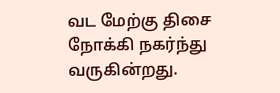வட மேற்கு திசை நோக்கி நகர்ந்து வருகின்றது.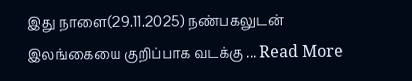இது நாளை(29.11.2025) நண்பகலுடன் இலங்கையை குறிப்பாக வடக்கு ... Read More